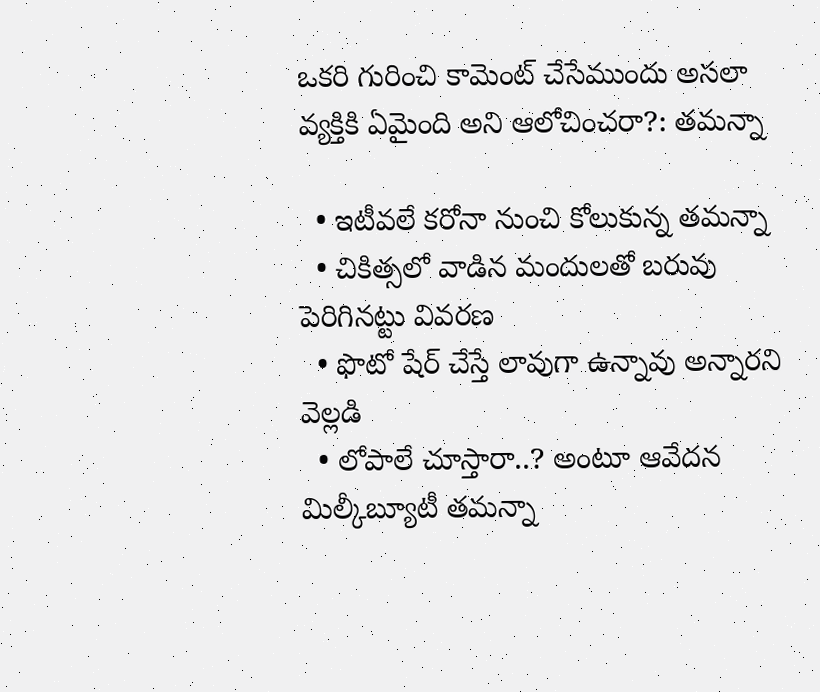ఒకరి గురించి కామెంట్ చేసేముందు అసలా వ్యక్తికి ఏమైంది అని ఆలోచించరా?: తమన్నా

  • ఇటీవలే కరోనా నుంచి కోలుకున్న తమన్నా
  • చికిత్సలో వాడిన మందులతో బరువు పెరిగినట్టు వివరణ
  • ఫొటో షేర్ చేస్తే లావుగా ఉన్నావు అన్నారని వెల్లడి
  • లోపాలే చూస్తారా..? అంటూ ఆవేదన
మిల్కీబ్యూటీ తమన్నా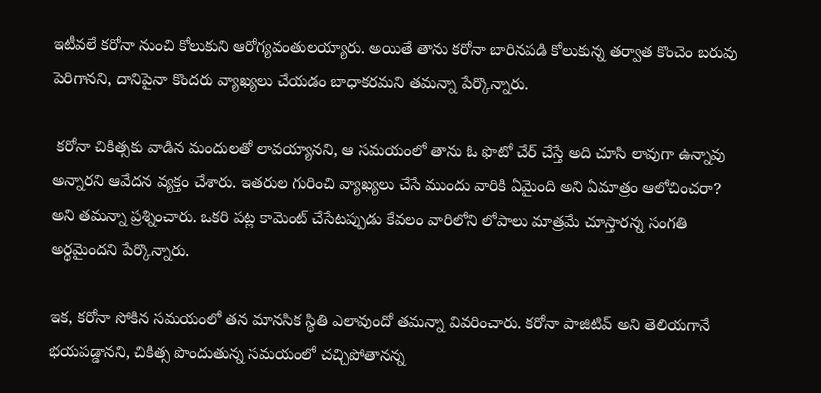ఇటీవలే కరోనా నుంచి కోలుకుని ఆరోగ్యవంతులయ్యారు. అయితే తాను కరోనా బారినపడి కోలుకున్న తర్వాత కొంచెం బరువు పెరిగానని, దానిపైనా కొందరు వ్యాఖ్యలు చేయడం బాధాకరమని తమన్నా పేర్కొన్నారు.

 కరోనా చికిత్సకు వాడిన మందులతో లావయ్యానని, ఆ సమయంలో తాను ఓ ఫొటో చేర్ చేస్తే అది చూసి లావుగా ఉన్నావు అన్నారని ఆవేదన వ్యక్తం చేశారు. ఇతరుల గురించి వ్యాఖ్యలు చేసే ముందు వారికి ఏమైంది అని ఏమాత్రం ఆలోచించరా? అని తమన్నా ప్రశ్నించారు. ఒకరి పట్ల కామెంట్ చేసేటప్పుడు కేవలం వారిలోని లోపాలు మాత్రమే చూస్తారన్న సంగతి అర్థమైందని పేర్కొన్నారు.

ఇక, కరోనా సోకిన సమయంలో తన మానసిక స్థితి ఎలావుందో తమన్నా వివరించారు. కరోనా పాజిటివ్ అని తెలియగానే భయపడ్డానని, చికిత్స పొందుతున్న సమయంలో చచ్చిపోతానన్న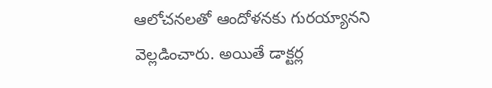ఆలోచనలతో ఆందోళనకు గురయ్యానని వెల్లడించారు. అయితే డాక్టర్ల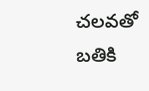చలవతో బతికి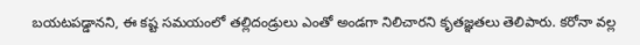బయటపడ్డానని, ఈ కష్ట సమయంలో తల్లిదండ్రులు ఎంతో అండగా నిలిచారని కృతజ్ఞతలు తెలిపారు. కరోనా వల్ల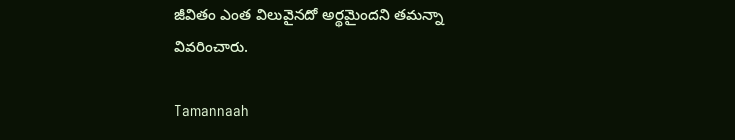జీవితం ఎంత విలువైనదో అర్థమైందని తమన్నా వివరించారు.

Tamannaah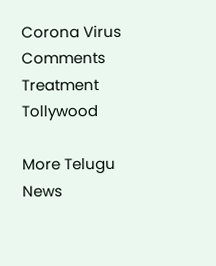Corona Virus
Comments
Treatment
Tollywood

More Telugu News